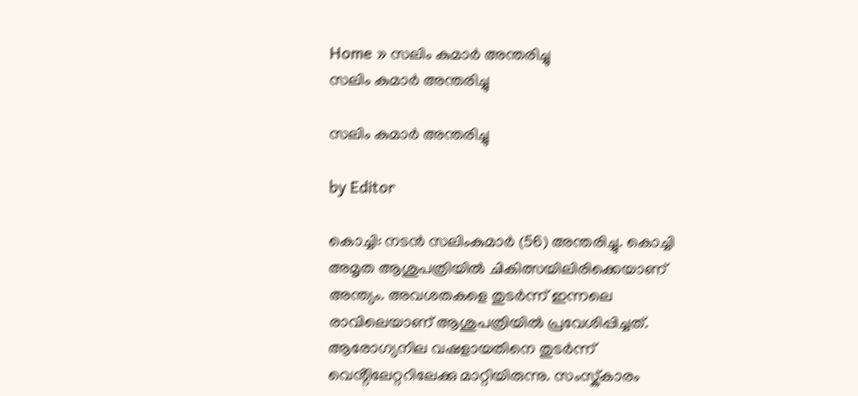Home » സലിം കുമാർ അന്തരിച്ചു
സലിം കുമാർ അന്തരിച്ചു

സലിം കുമാർ അന്തരിച്ചു

by Editor

കൊച്ചി: നടൻ സലിംകുമാർ (56) അന്തരിച്ചു. കൊച്ചി അമൃത ആശുപത്രിയിൽ ചികിത്സയിലിരിക്കെയാണ് അന്ത്യം. അവശതകളെ തുടർന്ന് ഇന്നലെ രാവിലെയാണ് ആശുപത്രിയിൽ പ്രവേശിപ്പിച്ചത്. ആരോഗ്യനില വഷളായതിനെ തുടർന്ന് വെൻ്റിലേറ്ററിലേക്കു മാറ്റിയിരുന്നു. സംസ്ക്‌കാരം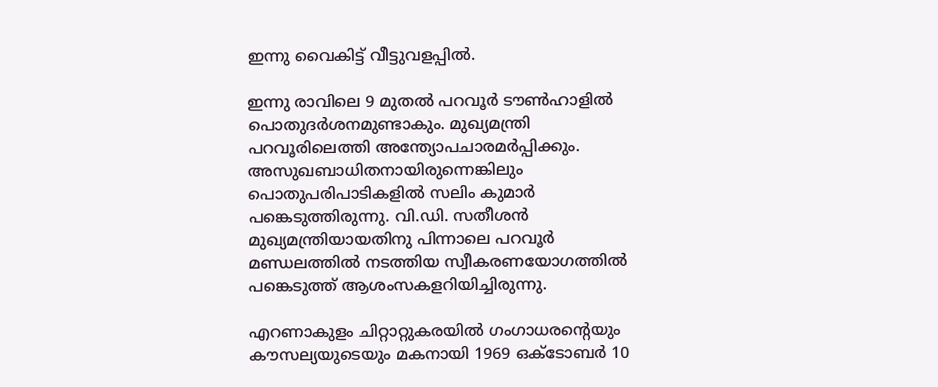ഇന്നു വൈകിട്ട് വീട്ടുവളപ്പിൽ.

ഇന്നു രാവിലെ 9 മുതൽ പറവൂർ ടൗൺഹാളിൽ പൊതുദർശനമുണ്ടാകും. മുഖ്യമന്ത്രി പറവൂരിലെത്തി അന്ത്യോപചാരമർപ്പിക്കും. അസുഖബാധിതനായിരുന്നെങ്കിലും പൊതുപരിപാടികളിൽ സലിം കുമാർ പങ്കെടുത്തിരുന്നു. വി.ഡി. സതീശൻ മുഖ്യമന്ത്രിയായതിനു പിന്നാലെ പറവൂർ മണ്ഡലത്തിൽ നടത്തിയ സ്വീകരണയോഗത്തിൽ പങ്കെടുത്ത് ആശംസകളറിയിച്ചിരുന്നു.

എറണാകുളം ചിറ്റാറ്റുകരയിൽ ഗംഗാധരന്റെയും കൗസല്യയുടെയും മകനായി 1969 ഒക്ടോബർ 10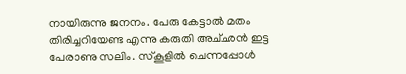നായിരുന്നു ജനനം. പേരു കേട്ടാൽ മതം തിരിച്ചറിയേണ്ട എന്നു കരുതി അച്‌ഛൻ ഇട്ട പേരാണു സലിം. സ്‌കൂളിൽ ചെന്നപ്പോൾ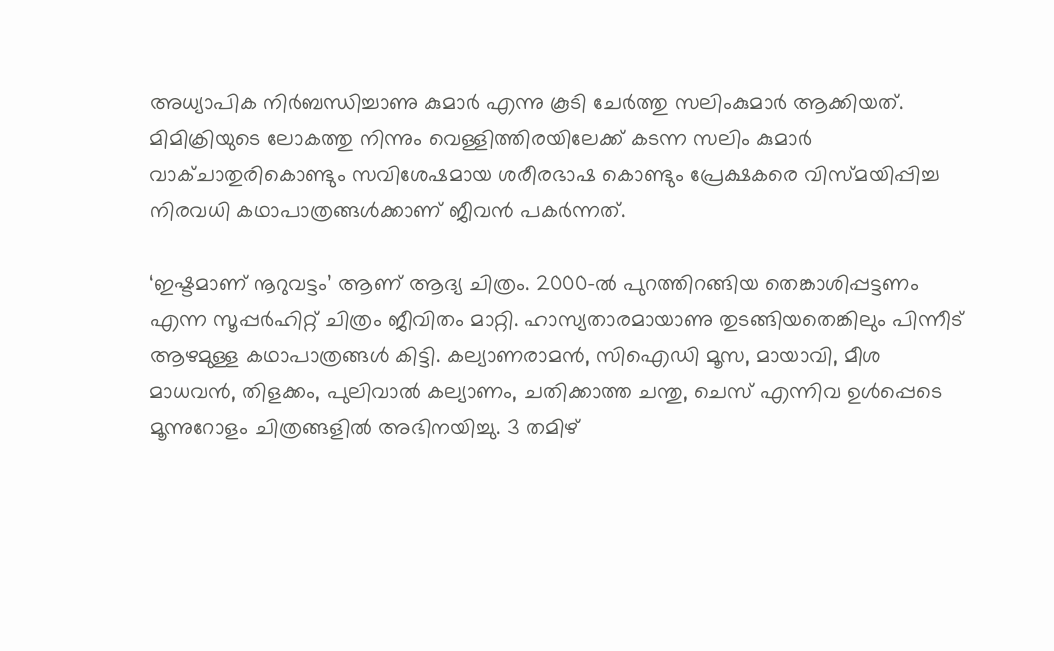അധ്യാപിക നിർബന്ധിച്ചാണു കുമാർ എന്നു കൂടി ചേർത്തു സലിംകുമാർ ആക്കിയത്. മിമിക്രിയുടെ ലോകത്തു നിന്നും വെള്ളിത്തിരയിലേക്ക് കടന്ന സലിം കുമാർ വാക്‌ചാതുരികൊണ്ടും സവിശേഷമായ ശരീരഭാഷ കൊണ്ടും പ്രേക്ഷകരെ വിസ്മയിപ്പിച്ച നിരവധി കഥാപാത്രങ്ങൾക്കാണ് ജീവൻ പകർന്നത്.

‘ഇഷ്ടമാണ് നൂറുവട്ടം’ ആണ് ആദ്യ ചിത്രം. 2000-ൽ പുറത്തിറങ്ങിയ തെങ്കാശിപ്പട്ടണം എന്ന സൂപ്പർഹിറ്റ് ചിത്രം ജീവിതം മാറ്റി. ഹാസ്യതാരമായാണു തുടങ്ങിയതെങ്കിലും പിന്നീട് ആഴമുള്ള കഥാപാത്രങ്ങൾ കിട്ടി. കല്യാണരാമൻ, സിഐഡി മൂസ, മായാവി, മീശ മാധവൻ, തിളക്കം, പുലിവാൽ കല്യാണം, ചതിക്കാത്ത ചന്തു, ചെസ് എന്നിവ ഉൾപ്പെടെ മൂന്നുറോളം ചിത്രങ്ങളിൽ അഭിനയിച്ചു. 3 തമിഴ്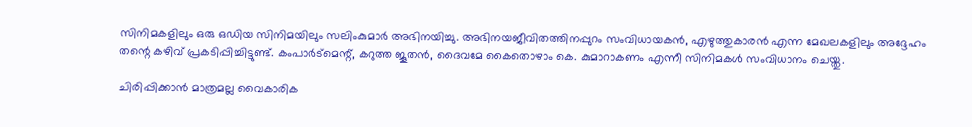സിനിമകളിലും ഒരു ഒഡിയ സിനിമയിലും സലിംകുമാർ അഭിനയിച്ചു. അഭിനയജീവിതത്തിനപ്പുറം സംവിധായകൻ, എഴുത്തുകാരൻ എന്ന മേഖലകളിലും അദ്ദേഹം തന്റെ കഴിവ് പ്രകടിപ്പിച്ചിട്ടുണ്ട്. കംപാർട്മെന്റ്, കറുത്ത ജൂതൻ, ദൈവമേ കൈതൊഴാം കെ. കുമാറാകണം എന്നീ സിനിമകൾ സംവിധാനം ചെയ്തു.

ചിരിപ്പിക്കാൻ മാത്രമല്ല വൈകാരിക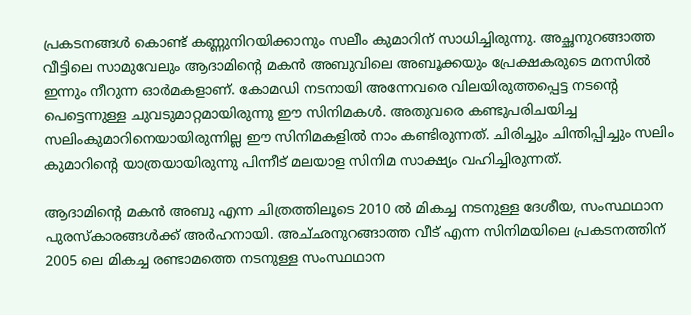പ്രകടനങ്ങൾ കൊണ്ട് കണ്ണുനിറയിക്കാനും സലീം കുമാറിന് സാധിച്ചിരുന്നു. അച്ഛനുറങ്ങാത്ത വീട്ടിലെ സാമുവേലും ആദാമിന്റെ മകൻ അബുവിലെ അബൂക്കയും പ്രേക്ഷകരുടെ മനസിൽ ഇന്നും നീറുന്ന ഓർമകളാണ്. കോമ‍ഡി നടനായി അന്നേവരെ വിലയിരുത്തപ്പെട്ട നടന്റെ പെട്ടെന്നുള്ള ചുവടുമാറ്റമായിരുന്നു ഈ സിനിമകൾ. അതുവരെ കണ്ടുപരിചയിച്ച സലിംകുമാറിനെയായിരുന്നില്ല ഈ സിനിമകളിൽ നാം കണ്ടിരുന്നത്. ചിരിച്ചും ചിന്തിപ്പിച്ചും സലിം കുമാറിന്റെ യാത്രയായിരുന്നു പിന്നീട് മലയാള സിനിമ സാക്ഷ്യം വഹിച്ചിരുന്നത്.

ആദാമിന്റെ മകൻ അബു എന്ന ചിത്രത്തിലൂടെ 2010 ൽ മികച്ച നടനുള്ള ദേശീയ, സംസ്ഥ‌ഥാന പുരസ്‌കാരങ്ങൾക്ക് അർഹനായി. അച്‌ഛനുറങ്ങാത്ത വീട് എന്ന സിനിമയിലെ പ്രകടനത്തിന് 2005 ലെ മികച്ച രണ്ടാമത്തെ നടനുള്ള സംസ്ഥ‌ഥാന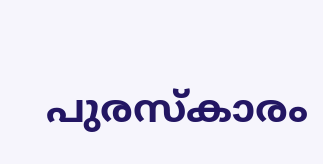പുരസ്‌കാരം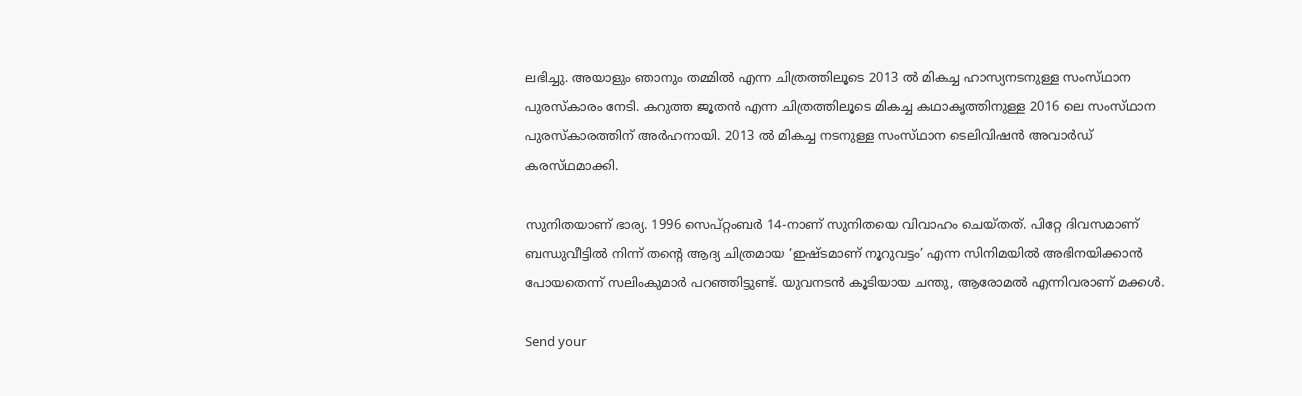ലഭിച്ചു. അയാളും ഞാനും തമ്മിൽ എന്ന ചിത്രത്തിലൂടെ 2013 ൽ മികച്ച ഹാസ്യനടനുള്ള സംസ്‌ഥാന പുരസ്ക‌ാരം നേടി. കറുത്ത ജൂതൻ എന്ന ചിത്രത്തിലൂടെ മികച്ച കഥാകൃത്തിനുള്ള 2016 ലെ സംസ്‌ഥാന പുരസ്‌കാരത്തിന് അർഹനായി. 2013 ൽ മികച്ച നടനുള്ള സംസ്‌ഥാന ടെലിവിഷൻ അവാർഡ് കരസ്‌ഥമാക്കി.

സുനിതയാണ് ഭാര്യ. 1996 സെപ്റ്റംബർ 14-നാണ് സുനിതയെ വിവാഹം ചെയ്തത്. പിറ്റേ ദിവസമാണ് ബന്ധുവീട്ടിൽ നിന്ന് തന്റെ ആദ്യ ചിത്രമായ ‘ഇഷ്ടമാണ് നൂറുവട്ടം’ എന്ന സിനിമയിൽ അഭിനയിക്കാൻ പോയതെന്ന് സലിംകുമാർ പറഞ്ഞിട്ടുണ്ട്. യുവനടൻ കൂടിയായ ചന്തു, ആരോമൽ എന്നിവരാണ് മക്കൾ.

Send your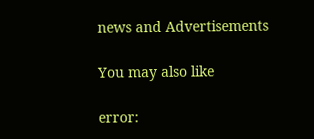news and Advertisements

You may also like

error: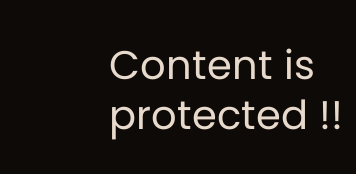Content is protected !!